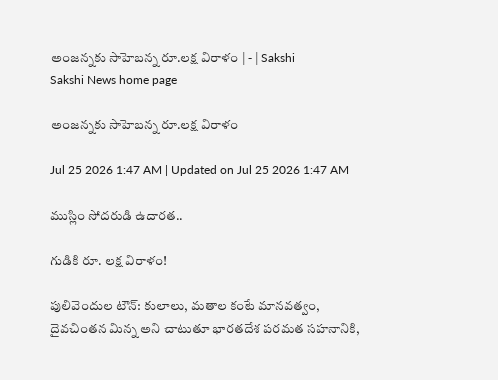అంజన్నకు సాహెబన్న రూ.లక్ష విరాళం | - | Sakshi
Sakshi News home page

అంజన్నకు సాహెబన్న రూ.లక్ష విరాళం

Jul 25 2026 1:47 AM | Updated on Jul 25 2026 1:47 AM

ముస్లిం సోదరుడి ఉదారత..

గుడికి రూ. లక్ష విరాళం!

పులివెందుల టౌన్‌: కులాలు, మతాల కంటే మానవత్వం, దైవచింతన మిన్న అని చాటుతూ భారతదేశ పరమత సహనానికి,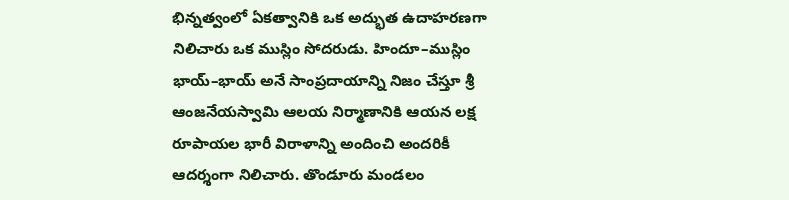భిన్నత్వంలో ఏకత్వానికి ఒక అద్భుత ఉదాహరణగా నిలిచారు ఒక ముస్లిం సోదరుడు. హిందూ–ముస్లిం భాయ్‌–భాయ్‌ అనే సాంప్రదాయాన్ని నిజం చేస్తూ శ్రీ ఆంజనేయస్వామి ఆలయ నిర్మాణానికి ఆయన లక్ష రూపాయల భారీ విరాళాన్ని అందించి అందరికీ ఆదర్శంగా నిలిచారు. తొండూరు మండలం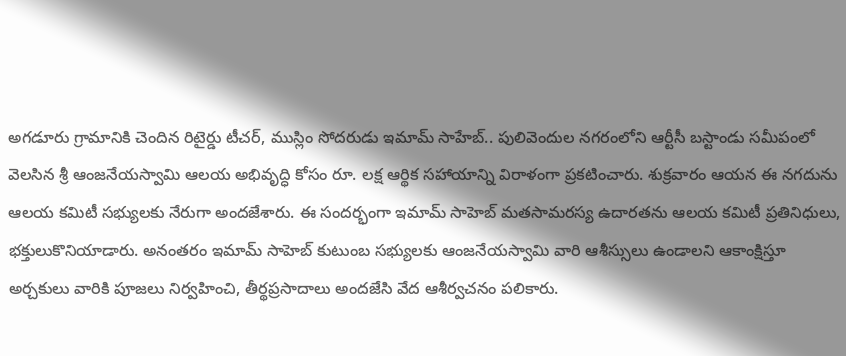అగడూరు గ్రామానికి చెందిన రిటైర్డు టీచర్‌, ముస్లిం సోదరుడు ఇమామ్‌ సాహేబ్‌.. పులివెందుల నగరంలోని ఆర్టీసీ బస్టాండు సమీపంలో వెలసిన శ్రీ ఆంజనేయస్వామి ఆలయ అభివృద్ధి కోసం రూ. లక్ష ఆర్థిక సహాయాన్ని విరాళంగా ప్రకటించారు. శుక్రవారం ఆయన ఈ నగదును ఆలయ కమిటీ సభ్యులకు నేరుగా అందజేశారు. ఈ సందర్భంగా ఇమామ్‌ సాహెబ్‌ మతసామరస్య ఉదారతను ఆలయ కమిటీ ప్రతినిధులు, భక్తులుకొనియాడారు. అనంతరం ఇమామ్‌ సాహెబ్‌ కుటుంబ సభ్యులకు ఆంజనేయస్వామి వారి ఆశీస్సులు ఉండాలని ఆకాంక్షిస్తూ అర్చకులు వారికి పూజలు నిర్వహించి, తీర్థప్రసాదాలు అందజేసి వేద ఆశీర్వచనం పలికారు.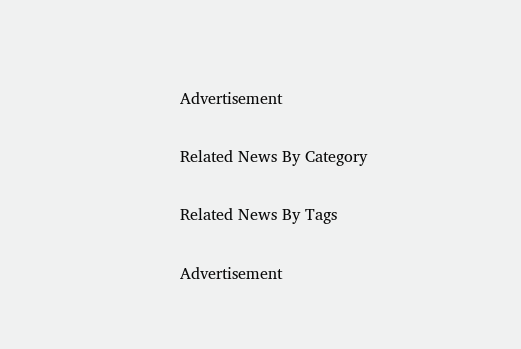Advertisement

Related News By Category

Related News By Tags

Advertisement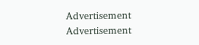Advertisement
Advertisement